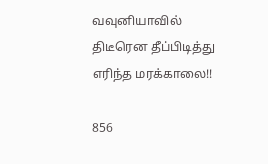வவுனியாவில் திடீரென தீப்பிடித்து எரிந்த மரக்காலை!!

856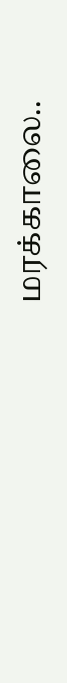மரக்காலை..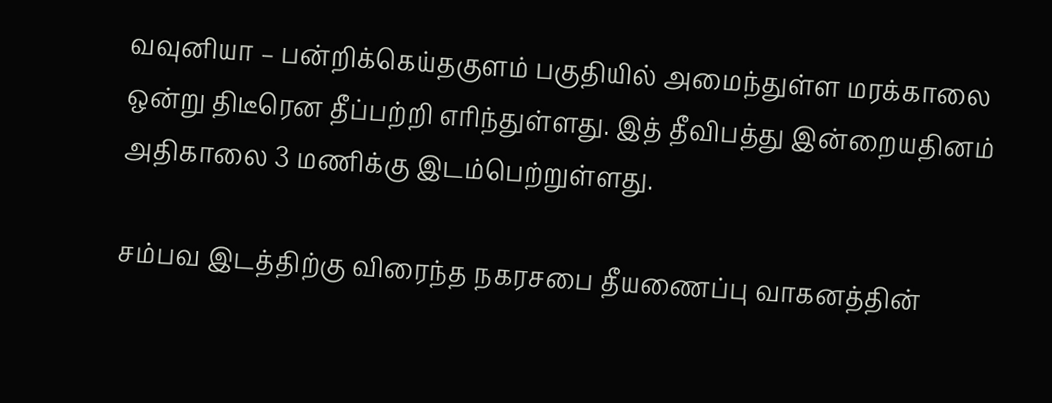வவுனியா – பன்றிக்கெய்தகுளம் பகுதியில் அமைந்துள்ள மரக்காலை ஒன்று திடீரென தீப்பற்றி எரிந்துள்ளது. இத் தீவிபத்து இன்றையதினம் அதிகாலை 3 மணிக்கு இடம்பெற்றுள்ளது.

சம்பவ இடத்திற்கு விரைந்த நகரசபை தீயணைப்பு வாகனத்தின்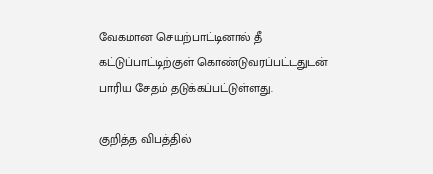வேகமான செயற்பாட்டினால் தீ கட்டுப்பாட்டிற்குள் கொண்டுவரப்பட்டதுடன் பாரிய சேதம் தடுக்கப்பட்டுள்ளது.

குறித்த விபத்தில்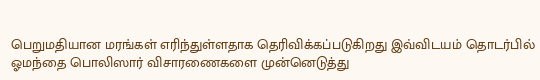பெறுமதியான மரங்கள் எரிந்துள்ளதாக தெரிவிக்கப்படுகிறது இவ்விடயம் தொடர்பில் ஓமந்தை பொலிஸார் விசாரணைகளை முன்னெடுத்து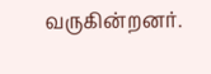வருகின்றனர்.